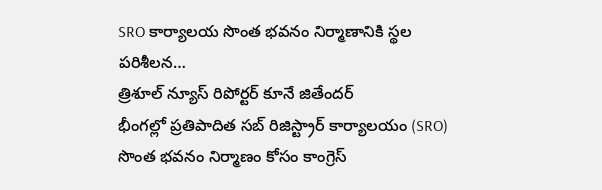SRO కార్యాలయ సొంత భవనం నిర్మాణానికి స్థల పరిశీలన…
త్రిశూల్ న్యూస్ రిపోర్టర్ కూనే జితేందర్
భీంగల్లో ప్రతిపాదిత సబ్ రిజిస్ట్రార్ కార్యాలయం (SRO) సొంత భవనం నిర్మాణం కోసం కాంగ్రెస్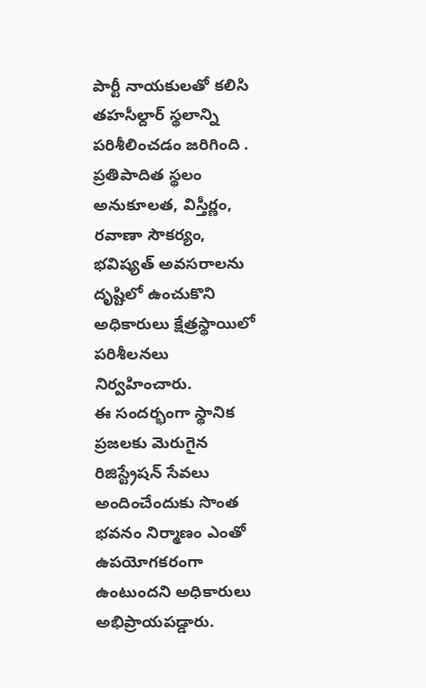పార్టీ నాయకులతో కలిసి తహసీల్దార్ స్థలాన్ని పరిశీలించడం జరిగింది . ప్రతిపాదిత స్థలం అనుకూలత, విస్తీర్ణం, రవాణా సౌకర్యం, భవిష్యత్ అవసరాలను దృష్టిలో ఉంచుకొని అధికారులు క్షేత్రస్థాయిలో పరిశీలనలు నిర్వహించారు.
ఈ సందర్భంగా స్థానిక ప్రజలకు మెరుగైన రిజిస్ట్రేషన్ సేవలు అందించేందుకు సొంత భవనం నిర్మాణం ఎంతో ఉపయోగకరంగా ఉంటుందని అధికారులు అభిప్రాయపడ్డారు.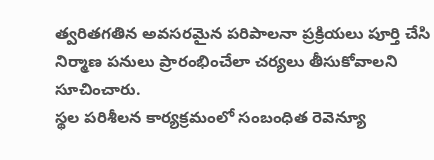త్వరితగతిన అవసరమైన పరిపాలనా ప్రక్రియలు పూర్తి చేసి నిర్మాణ పనులు ప్రారంభించేలా చర్యలు తీసుకోవాలని సూచించారు.
స్థల పరిశీలన కార్యక్రమంలో సంబంధిత రెవెన్యూ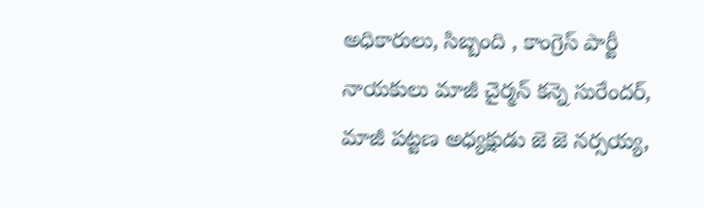అధికారులు, సిబ్బంది , కాంగ్రెస్ పార్టీ నాయకులు మాజీ చైర్మన్ కన్నె సురేందర్,
మాజీ పట్టణ అధ్యక్షుడు జె జె నర్సయ్య,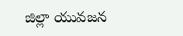జిల్లా యువజన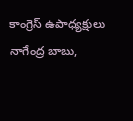కాంగ్రెస్ ఉపాధ్యక్షులు నాగేంద్ర బాబు,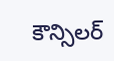కౌన్సిలర్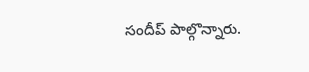సందీప్ పాల్గొన్నారు.